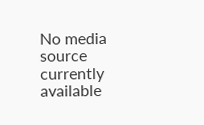No media source currently available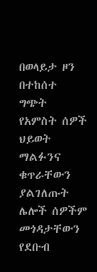በወላይታ ዞን በተከሰተ ግጭት የአምስት ሰዎች ህይወት ማልፉንና ቁጥራቸውን ያልገለጡት ሌሎች ሰዎችም መጎዳታቸውን የደቡብ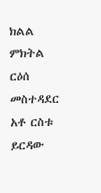ክልል ምክትል ርዕሰ መስተዳደር አቶ ርስቱ ይርዳው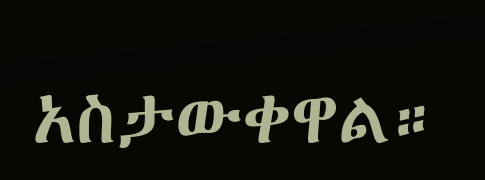አስታውቀዋል።